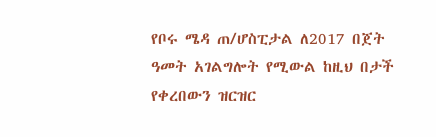የቦሩ ሜዳ ጠ/ሆስፒታል ለ2017 በጀት ዓመት አገልግሎት የሚውል ከዚህ በታች የቀረበውን ዝርዝር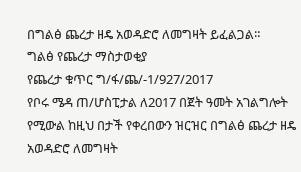በግልፅ ጨረታ ዘዴ አወዳድሮ ለመግዛት ይፈልጋል።
ግልፅ የጨረታ ማስታወቂያ
የጨረታ ቁጥር ግ/ፋ/ጨ/-1/927/2017
የቦሩ ሜዳ ጠ/ሆስፒታል ለ2017 በጀት ዓመት አገልግሎት የሚውል ከዚህ በታች የቀረበውን ዝርዝር በግልፅ ጨረታ ዘዴ አወዳድሮ ለመግዛት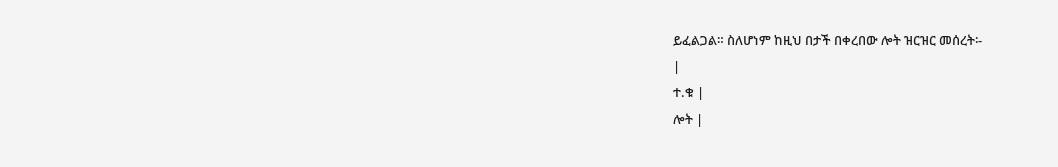ይፈልጋል። ስለሆነም ከዚህ በታች በቀረበው ሎት ዝርዝር መሰረት፡-
|
ተ.ቁ |
ሎት |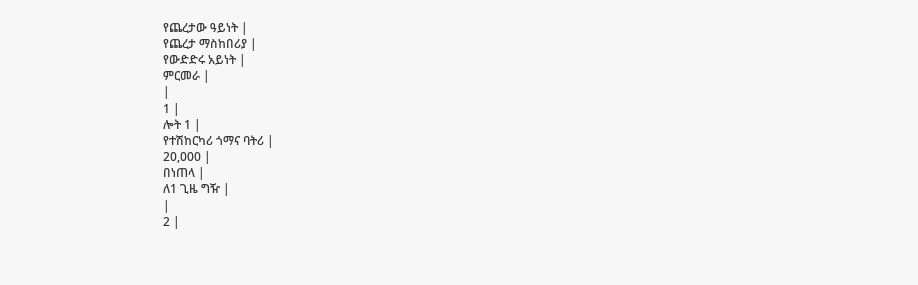የጨረታው ዓይነት |
የጨረታ ማስከበሪያ |
የውድድሩ አይነት |
ምርመራ |
|
1 |
ሎት 1 |
የተሽከርካሪ ጎማና ባትሪ |
20,000 |
በነጠላ |
ለ1 ጊዜ ግዥ |
|
2 |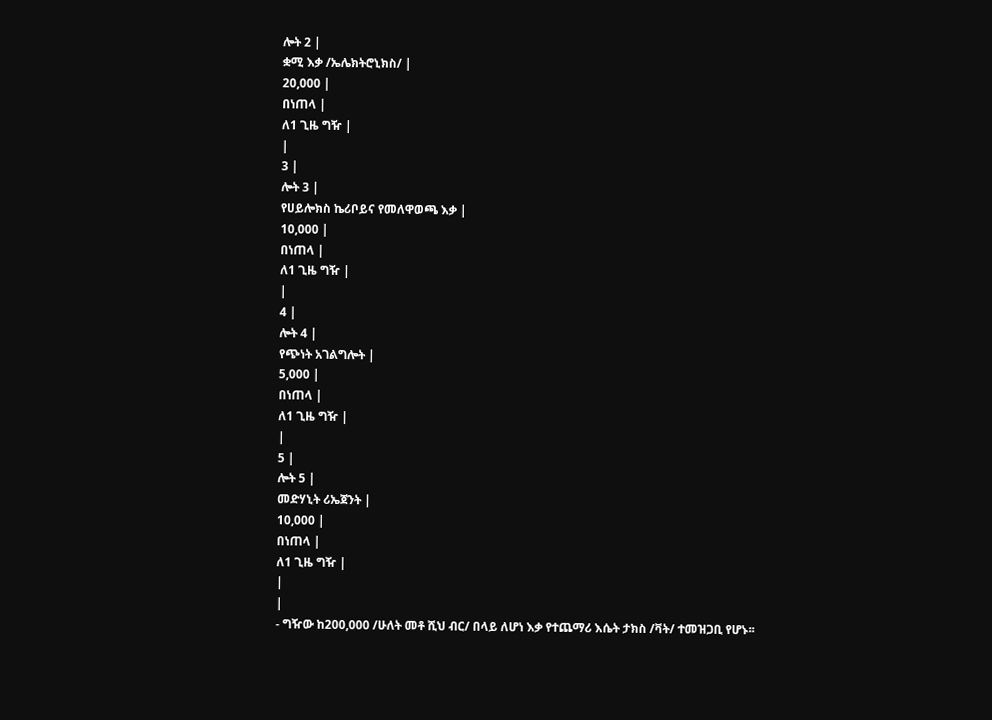ሎት 2 |
ቋሚ እቃ /ኤሌክትሮኒክስ/ |
20,000 |
በነጠላ |
ለ1 ጊዜ ግዥ |
|
3 |
ሎት 3 |
የሀይሎክስ ኬሪቦይና የመለዋወጫ እቃ |
10,000 |
በነጠላ |
ለ1 ጊዜ ግዥ |
|
4 |
ሎት 4 |
የጭነት አገልግሎት |
5,000 |
በነጠላ |
ለ1 ጊዜ ግዥ |
|
5 |
ሎት 5 |
መድሃኒት ሪኤጀንት |
10,000 |
በነጠላ |
ለ1 ጊዜ ግዥ |
|
|
- ግዥው ከ200,000 /ሁለት መቶ ሺህ ብር/ በላይ ለሆነ እቃ የተጨማሪ እሴት ታክስ /ቫት/ ተመዝጋቢ የሆኑ፡፡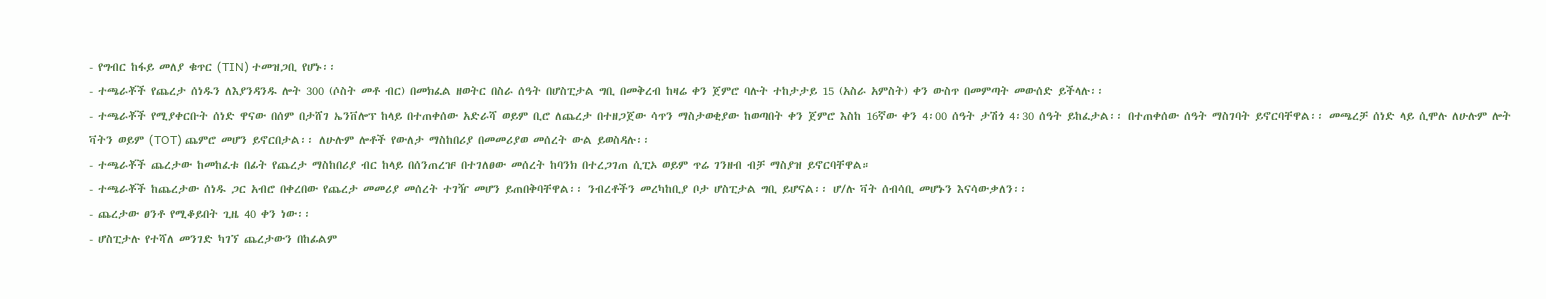- የግብር ከፋይ መለያ ቁጥር (TIN) ተመዝጋቢ የሆኑ፡፡
- ተጫራቾች የጨረታ ሰነዱን ለእያንዳንዱ ሎት 300 (ሶስት መቶ ብር) በመክፈል ዘወትር በስራ ሰዓት በሆስፒታል ግቢ በመቅረብ ከዛሬ ቀን ጀምሮ ባሉት ተከታታይ 15 (አስራ አምስት) ቀን ውስጥ በመምጣት መውሰድ ይችላሉ፡፡
- ተጫራቾች የሚያቀርቡት ሰነድ ዋናው በሰም በታሸገ ኤንቨሎፕ ከላይ በተጠቀሰው አድራሻ ወይም ቢሮ ለጨረታ በተዘጋጀው ሳጥን ማስታወቂያው ከወጣበት ቀን ጀምሮ እስከ 16ኛው ቀን 4፡00 ሰዓት ታሽጎ 4፡30 ሰዓት ይከፈታል፡፡ በተጠቀሰው ሰዓት ማስገባት ይኖርባቸዋል፡፡ መጫረቻ ሰነድ ላይ ሲሞሉ ለሁሉም ሎት ቫትን ወይም (TOT) ጨምሮ መሆን ይኖርበታል፡፡ ለሁሉም ሎቶች የውለታ ማስከበሪያ በመመሪያወ መሰረት ውል ይወስዳሉ፡፡
- ተጫራቾች ጨረታው ከመከፈቱ በፊት የጨረታ ማስከበሪያ ብር ከላይ በሰንጠረዡ በተገለፀው መሰረት ከባንክ በተረጋገጠ ሲፒኦ ወይም ጥሬ ገንዘብ ብቻ ማስያዝ ይኖርባቸዋል።
- ተጫራቾች ከጨረታው ሰነዱ ጋር አብሮ በቀረበው የጨረታ መመሪያ መሰረት ተገዥ መሆን ይጠበቅባቸዋል፡፡ ንብረቶችን መረካከቢያ ቦታ ሆስፒታል ግቢ ይሆናል፡፡ ሆ/ሉ ቫት ሰብሳቢ መሆኑን እናሳውቃለን፡፡
- ጨረታው ፀንቶ የሚቆይበት ጊዜ 40 ቀን ነው፡፡
- ሆስፒታሉ የተሻለ መንገድ ካገኘ ጨረታውን በከፊልም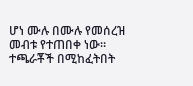ሆነ ሙሉ በሙሉ የመሰረዝ መብቱ የተጠበቀ ነው። ተጫራቾች በሚከፈትበት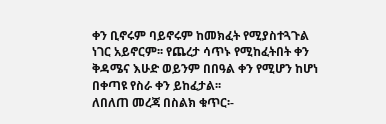ቀን ቢኖሩም ባይኖሩም ከመክፈት የሚያስተጓጉል ነገር አይኖርም፡፡ የጨረታ ሳጥኑ የሚከፈትበት ቀን ቅዳሜና እሁድ ወይንም በበዓል ቀን የሚሆን ከሆነ በቀጣዩ የስራ ቀን ይከፈታል፡፡
ለበለጠ መረጃ በስልክ ቁጥር፡-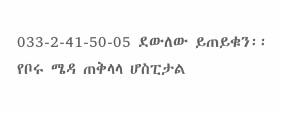033-2-41-50-05 ደውለው ይጠይቁን፡፡
የቦሩ ሜዳ ጠቅላላ ሆስፒታል